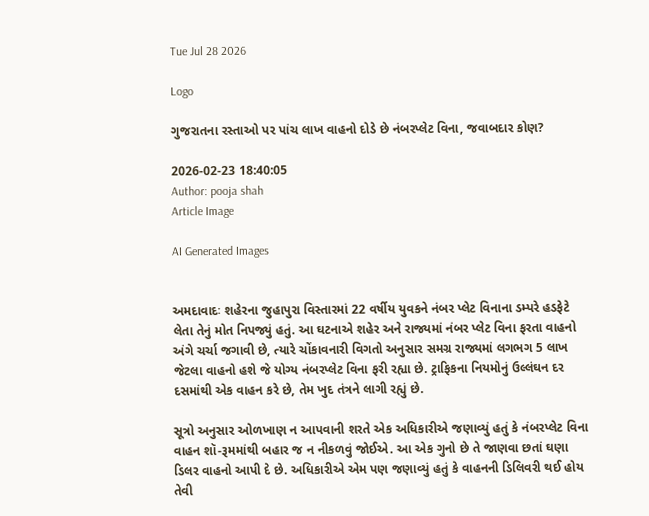Tue Jul 28 2026

Logo

ગુજરાતના રસ્તાઓ પર પાંચ લાખ વાહનો દોડે છે નંબરપ્લેટ વિના, જવાબદાર કોણ?

2026-02-23 18:40:05
Author: pooja shah
Article Image

AI Generated Images


અમદાવાદઃ શહેરના જુહાપુરા વિસ્તારમાં 22 વર્ષીય યુવકને નંબર પ્લેટ વિનાના ડમ્પરે હડફેટે લેતા તેનું મોત નિપજ્યું હતું. આ ઘટનાએ શહેર અને રાજ્યમાં નંબર પ્લેટ વિના ફરતા વાહનો અંગે ચર્ચા જગાવી છે, ત્યારે ચોંકાવનારી વિગતો અનુસાર સમગ્ર રાજ્યમાં લગભગ 5 લાખ જેટલા વાહનો હશે જે યોગ્ય નંબરપ્લેટ વિના ફરી રહ્યા છે. ટ્રાફિકના નિયમોનું ઉલ્લંઘન દર દસમાંથી એક વાહન કરે છે, તેમ ખુદ તંત્રને લાગી રહ્યું છે.

સૂત્રો અનુસાર ઓળખાણ ન આપવાની શરતે એક અધિકારીએ જણાવ્યું હતું કે નંબરપ્લેટ વિના વાહન શૉ-રૂમમાંથી બહાર જ ન નીકળવું જોઈએ. આ એક ગુનો છે તે જાણવા છતાં ઘણા ડિલર વાહનો આપી દે છે. અધિકારીએ એમ પણ જણાવ્યું હતું કે વાહનની ડિલિવરી થઈ હોય તેવી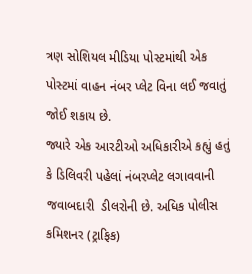ત્રણ સોશિયલ મીડિયા પોસ્ટમાંથી એક પોસ્ટમાં વાહન નંબર પ્લેટ વિના લઈ જવાતું જોઈ શકાય છે.
જ્યારે એક આરટીઓ અધિકારીએ કહ્યું હતું કે ડિલિવરી પહેલાં નંબરપ્લેટ લગાવવાની જવાબદારી  ડીલરોની છે. અધિક પોલીસ કમિશનર (ટ્રાફિક)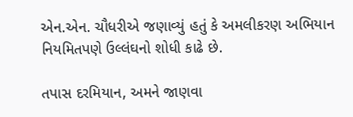એન.એન. ચૌધરીએ જણાવ્યું હતું કે અમલીકરણ અભિયાન નિયમિતપણે ઉલ્લંઘનો શોધી કાઢે છે.

તપાસ દરમિયાન, અમને જાણવા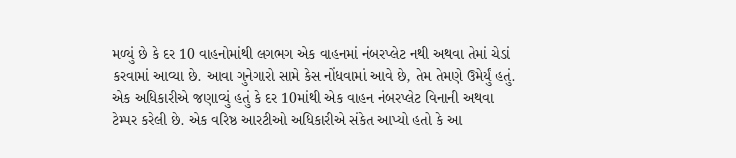મળ્યું છે કે દર 10 વાહનોમાંથી લગભગ એક વાહનમાં નંબરપ્લેટ નથી અથવા તેમાં ચેડાં કરવામાં આવ્યા છે. આવા ગુનેગારો સામે કેસ નોંધવામાં આવે છે, તેમ તેમણે ઉમેર્યું હતું. એક અધિકારીએ જણાવ્યું હતું કે દર 10માંથી એક વાહન નંબરપ્લેટ વિનાની અથવા ટેમ્પર કરેલી છે. એક વરિષ્ઠ આરટીઓ અધિકારીએ સંકેત આપ્યો હતો કે આ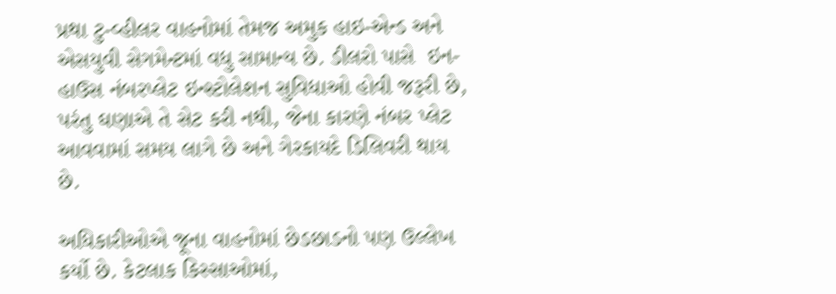પ્રથા ટુ-વ્હીલર વાહનોમાં તેમજ અમુક હાઇ-એન્ડ અને એસયુવી સેગમેન્ટમાં વધુ સામાન્ય છે. ડીલરો પાસે  ઇન-હાઉસ નંબરપ્લેટ ઇન્સ્ટોલેશન સુવિધાઓ હોવી જરૂરી છે, પરંતુ ઘણાએ તે સેટ કરી નથી, જેના કારણે નંબર પ્લેટ આવવામાં સમય લાગે છે અને ગેરકાયદે ડિલિવરી થાય છે.

અધિકારીઓએ જૂના વાહનોમાં છેડછાડનો પણ ઉલ્લેખ કર્યો છે. કેટલાક કિસ્સાઓમાં,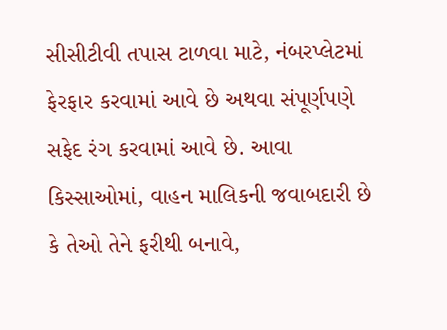સીસીટીવી તપાસ ટાળવા માટે, નંબરપ્લેટમાં ફેરફાર કરવામાં આવે છે અથવા સંપૂર્ણપણે સફેદ રંગ કરવામાં આવે છે. આવા કિસ્સાઓમાં, વાહન માલિકની જવાબદારી છે કે તેઓ તેને ફરીથી બનાવે,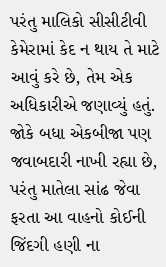પરંતુ માલિકો સીસીટીવી કેમેરામાં કેદ ન થાય તે માટે આવું કરે છે, તેમ એક અધિકારીએ જણાવ્યું હતું.
જોકે બધા એકબીજા પણ જવાબદારી નાખી રહ્યા છે, પરંતુ માતેલા સાંઢ જેવા ફરતા આ વાહનો કોઈની જિંદગી હણી ના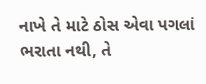નાખે તે માટે ઠોસ એવા પગલાં ભરાતા નથી, તે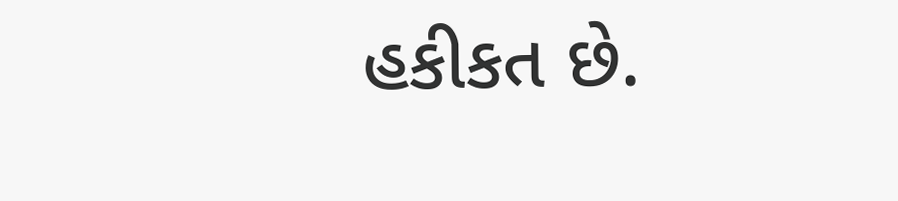હકીકત છે.